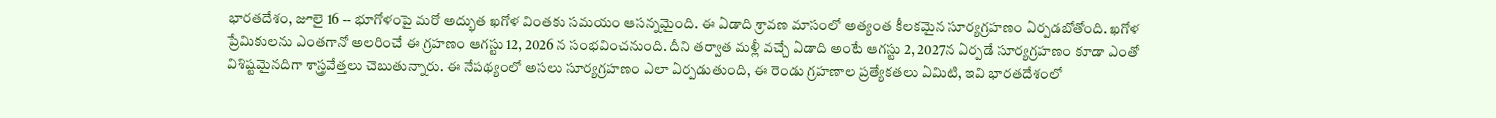భారతదేశం, జూలై 16 -- భూగోళంపై మరో అద్భుత ఖగోళ వింతకు సమయం ఆసన్నమైంది. ఈ ఏడాది శ్రావణ మాసంలో అత్యంత కీలకమైన సూర్యగ్రహణం ఏర్పడబోతోంది. ఖగోళ ప్రేమికులను ఎంతగానో అలరించే ఈ గ్రహణం ఆగస్టు 12, 2026 న సంభవించనుంది. దీని తర్వాత మళ్లీ వచ్చే ఏడాది అంటే ఆగస్టు 2, 2027న ఏర్పడే సూర్యగ్రహణం కూడా ఎంతో విశిష్టమైనదిగా శాస్త్రవేత్తలు చెబుతున్నారు. ఈ నేపథ్యంలో అసలు సూర్యగ్రహణం ఎలా ఏర్పడుతుంది, ఈ రెండు గ్రహణాల ప్రత్యేకతలు ఏమిటి, ఇవి భారతదేశంలో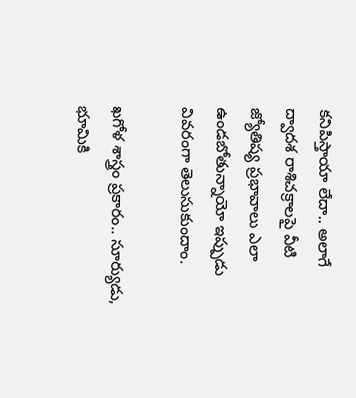కనిపిస్తాయా లేదా.. అలాగే ద్వాదశ రాశిచక్రాలపై వీటి జ్యోతిష్య ప్రభావాలు ఎలా ఉండబోతున్నాయో ఇప్పుడు వివరంగా తెలుసుకుందాం.

ఖగోళ శాస్త్రం ప్రకారం.. సూర్యుడు, భూమికి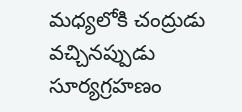మధ్యలోకి చంద్రుడు వచ్చినప్పుడు సూర్యగ్రహణం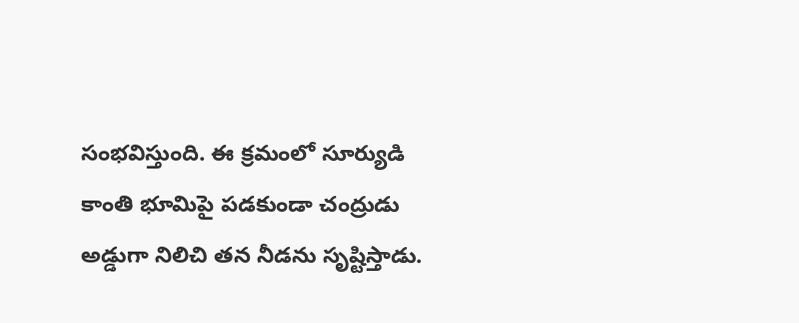సంభవిస్తుంది. ఈ క్రమంలో సూర్యుడి కాంతి భూమిపై పడకుండా చంద్రుడు అడ్డుగా నిలిచి తన నీడను సృష్టిస్తాడు.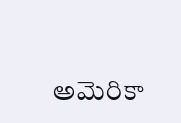అమెరికా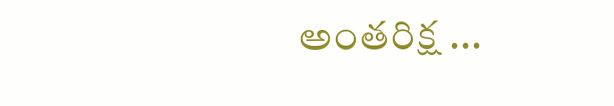అంతరిక్ష ...